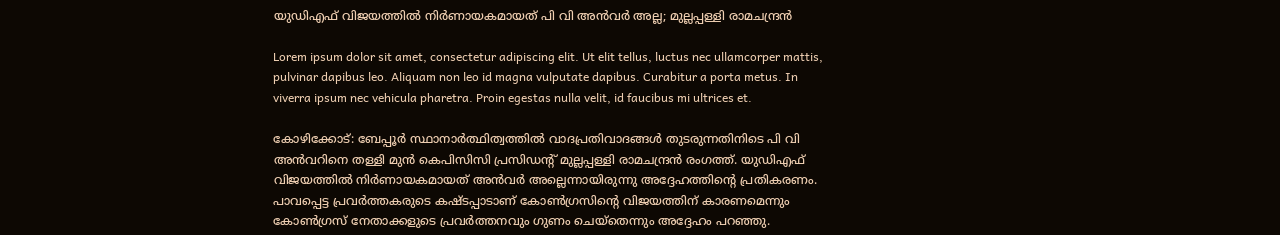യുഡിഎഫ് വിജയത്തില്‍ നിര്‍ണായകമായത് പി വി അന്‍വര്‍ അല്ല; മുല്ലപ്പള്ളി രാമചന്ദ്രന്‍

Lorem ipsum dolor sit amet, consectetur adipiscing elit. Ut elit tellus, luctus nec ullamcorper mattis, pulvinar dapibus leo. Aliquam non leo id magna vulputate dapibus. Curabitur a porta metus. In viverra ipsum nec vehicula pharetra. Proin egestas nulla velit, id faucibus mi ultrices et.

കോഴിക്കോട്: ബേപ്പൂര്‍ സ്ഥാനാര്‍ത്ഥിത്വത്തില്‍ വാദപ്രതിവാദങ്ങള്‍ തുടരുന്നതിനിടെ പി വി അന്‍വറിനെ തള്ളി മുന്‍ കെപിസിസി പ്രസിഡന്റ് മുല്ലപ്പള്ളി രാമചന്ദ്രന്‍ രംഗത്ത്. യുഡിഎഫ് വിജയത്തില്‍ നിര്‍ണായകമായത് അന്‍വര്‍ അല്ലെന്നായിരുന്നു അദ്ദേഹത്തിന്റെ പ്രതികരണം. പാവപ്പെട്ട പ്രവര്‍ത്തകരുടെ കഷ്ടപ്പാടാണ് കോണ്‍ഗ്രസിന്റെ വിജയത്തിന് കാരണമെന്നും കോണ്‍ഗ്രസ് നേതാക്കളുടെ പ്രവര്‍ത്തനവും ഗുണം ചെയ്‌തെന്നും അദ്ദേഹം പറഞ്ഞു.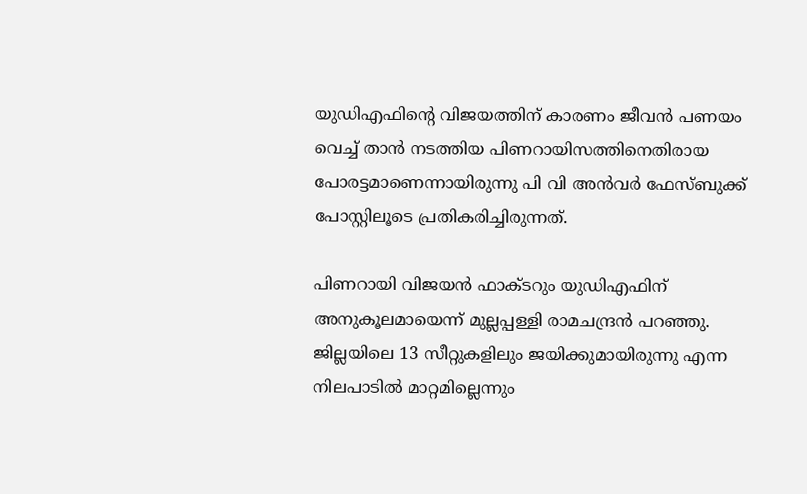യുഡിഎഫിന്റെ വിജയത്തിന് കാരണം ജീവന്‍ പണയം വെച്ച് താന്‍ നടത്തിയ പിണറായിസത്തിനെതിരായ പോരട്ടമാണെന്നായിരുന്നു പി വി അന്‍വര്‍ ഫേസ്ബുക്ക് പോസ്റ്റിലൂടെ പ്രതികരിച്ചിരുന്നത്.

പിണറായി വിജയന്‍ ഫാക്ടറും യുഡിഎഫിന് അനുകൂലമായെന്ന് മുല്ലപ്പള്ളി രാമചന്ദ്രന്‍ പറഞ്ഞു. ജില്ലയിലെ 13 സീറ്റുകളിലും ജയിക്കുമായിരുന്നു എന്ന നിലപാടില്‍ മാറ്റമില്ലെന്നും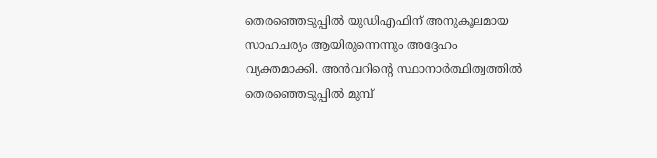തെരഞ്ഞെടുപ്പില്‍ യുഡിഎഫിന് അനുകൂലമായ സാഹചര്യം ആയിരുന്നെന്നും അദ്ദേഹം വ്യക്തമാക്കി. അന്‍വറിന്റെ സ്ഥാനാര്‍ത്ഥിത്വത്തില്‍ തെരഞ്ഞെടുപ്പില്‍ മുമ്പ്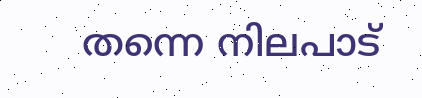തന്നെ നിലപാട്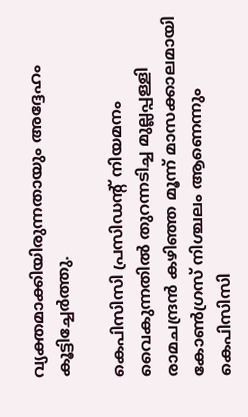വ്യക്തമാക്കിയിരുന്നതായും അദ്ദേഹം കൂട്ടിച്ചേര്‍ത്തു.

കെപിസിസി പ്രസിഡന്റ് നിയമനം വൈകുന്നതില്‍ തുറന്നടിച്ച മുല്ലപ്പള്ളി രാമചന്ദ്രന്‍ കഴിഞ്ഞ മൂന്ന് മാസക്കാലമായി കോണ്‍ഗ്രസ് നിശ്ചലം ആണെന്നും കെപിസിസി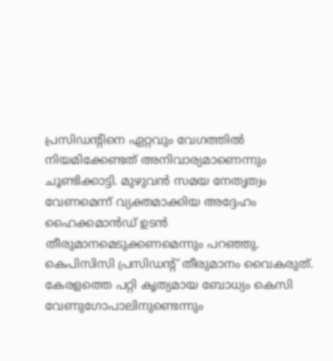പ്രസിഡന്റിനെ ഏറ്റവും വേഗത്തില്‍ നിയമിക്കേണ്ടത് അനിവാര്യമാണെന്നും ചൂണ്ടിക്കാട്ടി. മുഴുവന്‍ സമയ നേതൃത്വം വേണമെന്ന് വ്യക്തമാക്കിയ അദ്ദേഹം ഹൈക്കമാന്‍ഡ് ഉടന്‍ തീരുമാനമെടുക്കണമെന്നും പറഞ്ഞു. കെപിസിസി പ്രസിഡന്റ് തീരുമാനം വൈകരുത്. കേരളത്തെ പറ്റി കൃത്യമായ ബോധ്യം കെസി വേണുഗോപാലിനുണ്ടെന്നും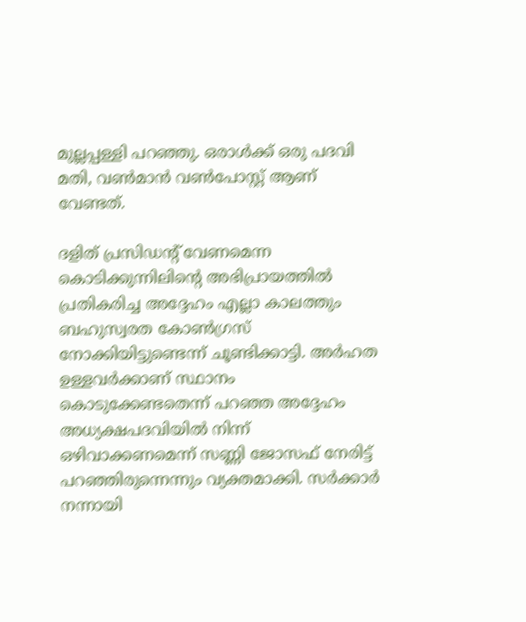മുല്ലപ്പള്ളി പറഞ്ഞു. ഒരാള്‍ക്ക് ഒരു പദവി മതി, വണ്‍മാന്‍ വണ്‍പോസ്റ്റ് ആണ് വേണ്ടത്.

ദളിത് പ്രസിഡന്റ് വേണമെന്ന കൊടിക്കുന്നിലിന്റെ അഭിപ്രായത്തില്‍ പ്രതികരിച്ച അദ്ദേഹം എല്ലാ കാലത്തും ബഹുസ്വരത കോണ്‍ഗ്രസ് നോക്കിയിട്ടുണ്ടെന്ന് ചൂണ്ടിക്കാട്ടി. അര്‍ഹത ഉള്ളവര്‍ക്കാണ് സ്ഥാനം കൊടുക്കേണ്ടതെന്ന് പറഞ്ഞ അദ്ദേഹം അധ്യക്ഷപദവിയില്‍ നിന്ന് ഒഴിവാക്കണമെന്ന് സണ്ണി ജോസഫ് നേരിട്ട് പറഞ്ഞിരുന്നെന്നും വ്യക്തമാക്കി. സര്‍ക്കാര്‍ നന്നായി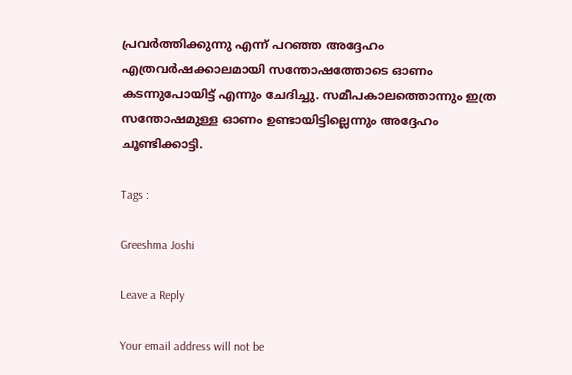പ്രവര്‍ത്തിക്കുന്നു എന്ന് പറഞ്ഞ അദ്ദേഹം എത്രവര്‍ഷക്കാലമായി സന്തോഷത്തോടെ ഓണം കടന്നുപോയിട്ട് എന്നും ചേദിച്ചു. സമീപകാലത്തൊന്നും ഇത്ര സന്തോഷമുള്ള ഓണം ഉണ്ടായിട്ടില്ലെന്നും അദ്ദേഹം ചൂണ്ടിക്കാട്ടി.

Tags :

Greeshma Joshi

Leave a Reply

Your email address will not be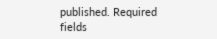published. Required fields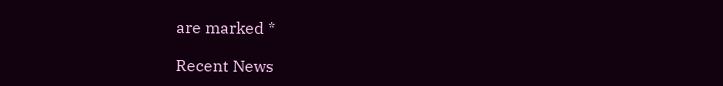are marked *

Recent News